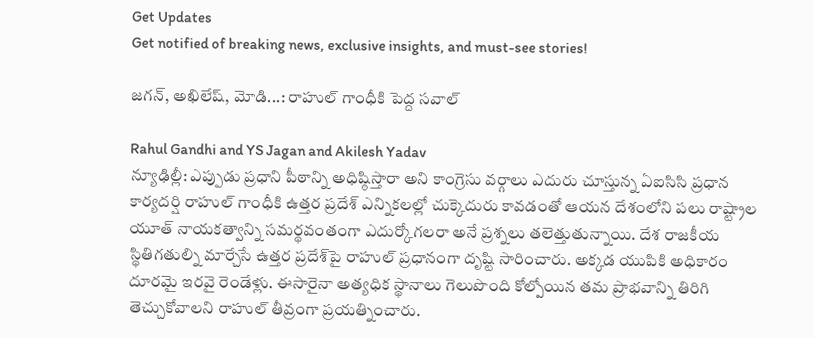Get Updates
Get notified of breaking news, exclusive insights, and must-see stories!

జగన్, అఖిలేష్, మోడి...: రాహుల్ గాంధీకి పెద్ద సవాల్

Rahul Gandhi and YS Jagan and Akilesh Yadav
న్యూఢిల్లీ: ఎప్పుడు ప్రధాని పీఠాన్ని అధిష్ఠిస్తారా అని కాంగ్రెసు వర్గాలు ఎదురు చూస్తున్న ఏఐసిసి ప్రధాన కార్యదర్షి రాహుల్ గాంధీకి ఉత్తర ప్రదేశ్ ఎన్నికలల్లో చుక్కెదురు కావడంతో ఆయన దేశంలోని పలు రాష్ట్రాల యూత్ నాయకత్వాన్ని సమర్థవంతంగా ఎదుర్కోగలరా అనే ప్రశ్నలు తలెత్తుతున్నాయి. దేశ రాజకీయ స్థితిగతుల్ని మార్చేసే ఉత్తర ప్రదేశ్‌పై రాహుల్ ప్రధానంగా దృష్టి సారించారు. అక్కడ యుపికి అధికారం దూరమై ఇరవై రెండేళ్లు. ఈసారైనా అత్యధిక స్థానాలు గెలుపొంది కోల్పోయిన తమ ప్రాభవాన్ని తిరిగి తెచ్చుకోవాలని రాహుల్ తీవ్రంగా ప్రయత్నించారు.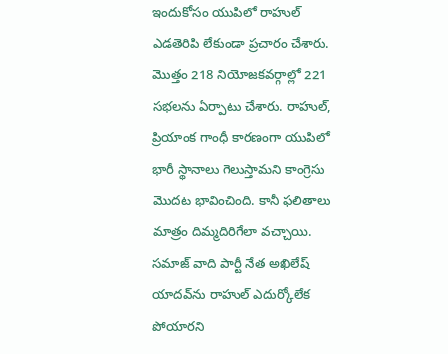ఇందుకోసం యుపిలో రాహుల్ ఎడతెరిపి లేకుండా ప్రచారం చేశారు. మొత్తం 218 నియోజకవర్గాల్లో 221 సభలను ఏర్పాటు చేశారు. రాహుల్, ప్రియాంక గాంధీ కారణంగా యుపిలో భారీ స్థానాలు గెలుస్తామని కాంగ్రెసు మొదట భావించింది. కానీ ఫలితాలు మాత్రం దిమ్మదిరిగేలా వచ్చాయి. సమాజ్ వాది పార్టీ నేత అఖిలేష్ యాదవ్‌ను రాహుల్ ఎదుర్కోలేక పోయారని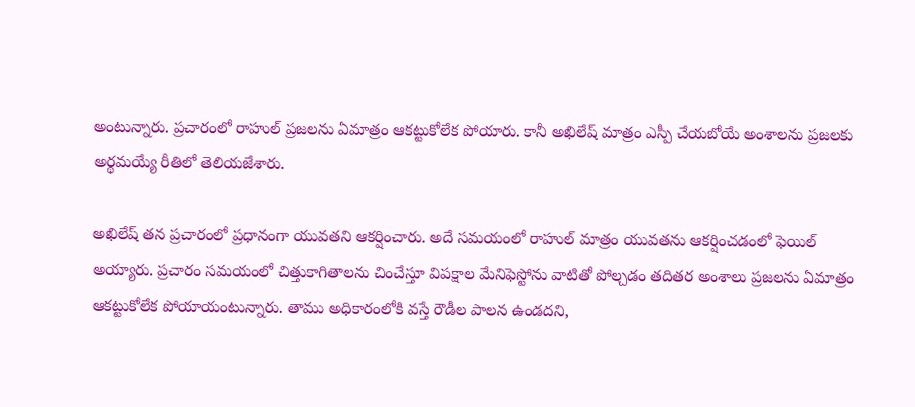అంటున్నారు. ప్రచారంలో రాహుల్ ప్రజలను ఏమాత్రం ఆకట్టుకోలేక పోయారు. కానీ అఖిలేష్ మాత్రం ఎస్పీ చేయబోయే అంశాలను ప్రజలకు అర్థమయ్యే రీతిలో తెలియజేశారు.

అఖిలేష్ తన ప్రచారంలో ప్రధానంగా యువతని ఆకర్షించారు. అదే సమయంలో రాహుల్ మాత్రం యువతను ఆకర్షించడంలో ఫెయిల్ అయ్యారు. ప్రచారం సమయంలో చిత్తుకాగితాలను చించేస్తూ విపక్షాల మేనిఫెస్టోను వాటితో పోల్చడం తదితర అంశాలు ప్రజలను ఏమాత్రం ఆకట్టుకోలేక పోయాయంటున్నారు. తాము అధికారంలోకి వస్తే రౌడీల పాలన ఉండదని,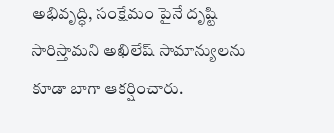అభివృద్ధి, సంక్షేమం పైనే దృష్టి సారిస్తామని అఖిలేష్ సామాన్యులను కూడా బాగా ఆకర్షించారు.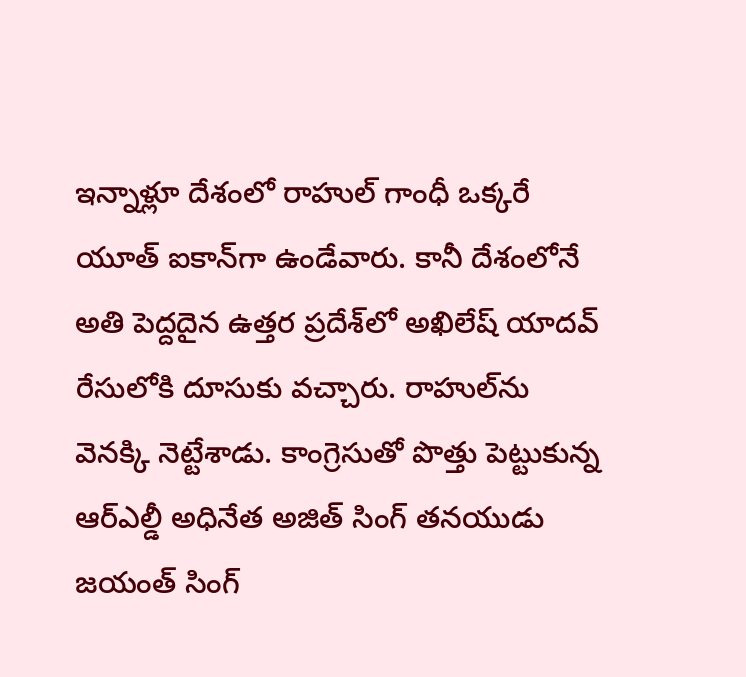ఇన్నాళ్లూ దేశంలో రాహుల్ గాంధీ ఒక్కరే యూత్ ఐకాన్‌గా ఉండేవారు. కానీ దేశంలోనే అతి పెద్దదైన ఉత్తర ప్రదేశ్‌లో అఖిలేష్ యాదవ్ రేసులోకి దూసుకు వచ్చారు. రాహుల్‌ను వెనక్కి నెట్టేశాడు. కాంగ్రెసుతో పొత్తు పెట్టుకున్న ఆర్ఎల్డీ అధినేత అజిత్ సింగ్ తనయుడు జయంత్ సింగ్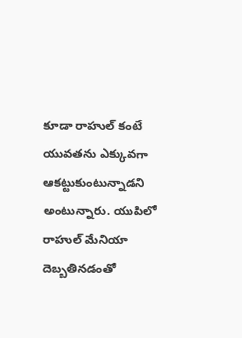కూడా రాహుల్ కంటే యువతను ఎక్కువగా ఆకట్టుకుంటున్నాడని అంటున్నారు. యుపిలో రాహుల్ మేనియా దెబ్బతినడంతో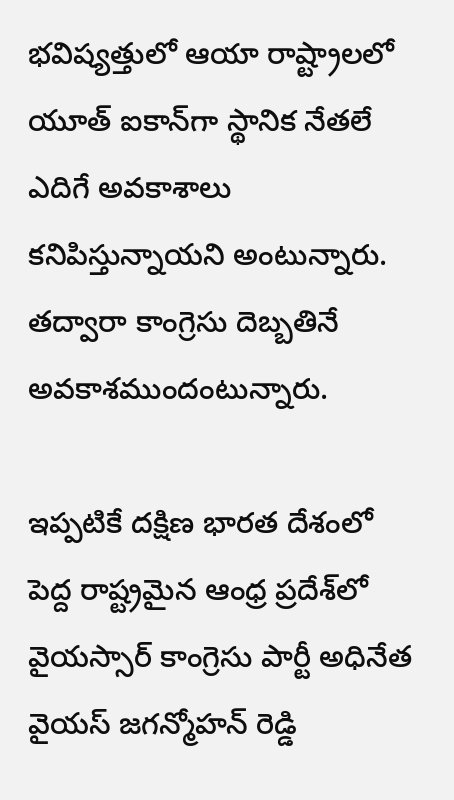భవిష్యత్తులో ఆయా రాష్ట్రాలలో యూత్ ఐకాన్‌గా స్థానిక నేతలే ఎదిగే అవకాశాలు కనిపిస్తున్నాయని అంటున్నారు. తద్వారా కాంగ్రెసు దెబ్బతినే అవకాశముందంటున్నారు.

ఇప్పటికే దక్షిణ భారత దేశంలో పెద్ద రాష్ట్రమైన ఆంధ్ర ప్రదేశ్‌లో వైయస్సార్ కాంగ్రెసు పార్టీ అధినేత వైయస్ జగన్మోహన్ రెడ్డి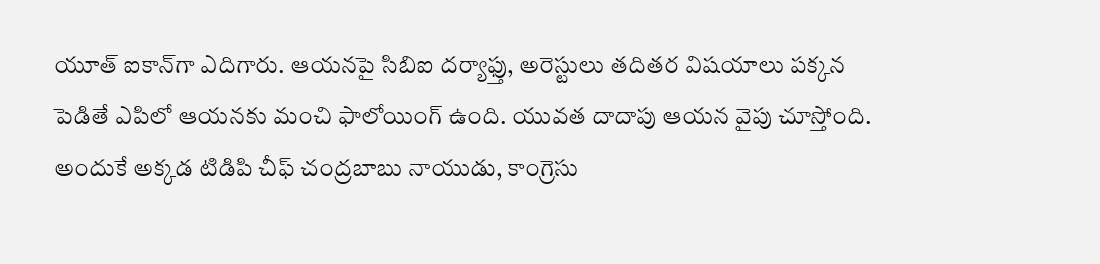యూత్ ఐకాన్‌గా ఎదిగారు. ఆయనపై సిబిఐ దర్యాఫ్తు, అరెస్టులు తదితర విషయాలు పక్కన పెడితే ఎపిలో ఆయనకు మంచి ఫాలోయింగ్ ఉంది. యువత దాదాపు ఆయన వైపు చూస్తోంది. అందుకే అక్కడ టిడిపి చీఫ్ చంద్రబాబు నాయుడు, కాంగ్రెసు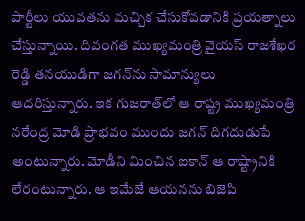పార్టీలు యువతను మచ్చిక చేసుకోవడానికి ప్రయత్నాలు చేస్తున్నాయి. దివంగత ముఖ్యమంత్రి వైయస్ రాజశేఖర రెడ్డి తనయుడిగా జగన్‌ను సామాన్యులు ఆదరిస్తున్నారు. ఇక గుజరాత్‌లో ఆ రాష్ట్ర ముఖ్యమంత్రి నరేంద్ర మోడి ప్రాభవం ముందు జగన్ దిగదుడుపే అంటున్నారు. మోడీని మించిన ఐకాన్ ఆ రాష్ట్రానికి లేరంటున్నారు. ఆ ఇమేజే ఆయనను బిజెపి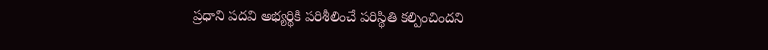ప్రధాని పదవి అభ్యర్థికి పరిశీలించే పరిస్థితి కల్పించిందని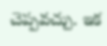చెప్పవచ్చు. ఇక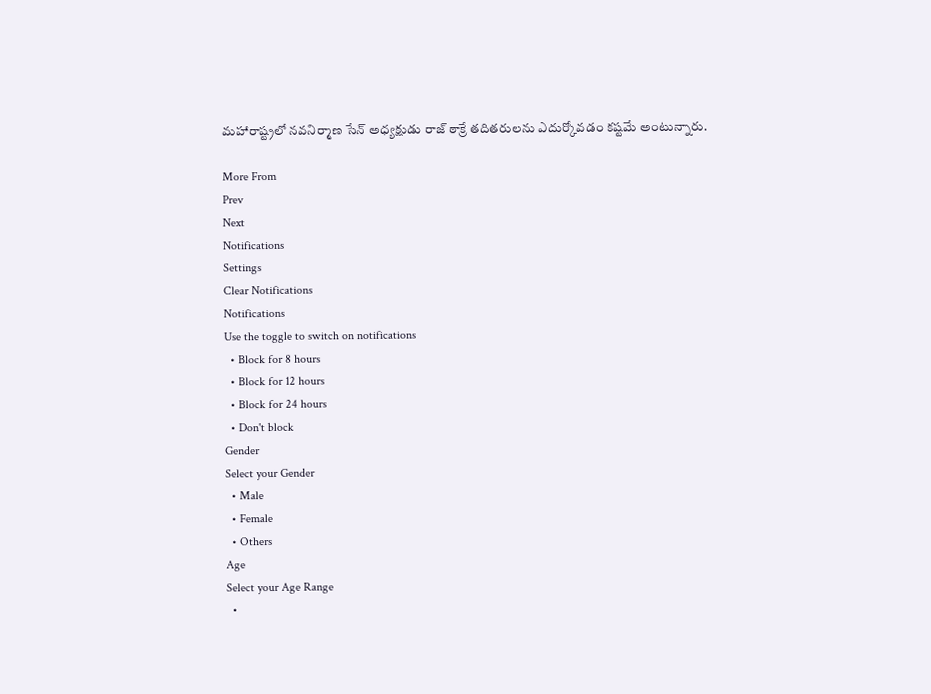మహారాష్ట్రలో నవనిర్మాణ సేన్ అధ్యక్షుడు రాజ్ ఠాక్రే తదితరులను ఎదుర్కోవడం కష్టమే అంటున్నారు.

More From
Prev
Next
Notifications
Settings
Clear Notifications
Notifications
Use the toggle to switch on notifications
  • Block for 8 hours
  • Block for 12 hours
  • Block for 24 hours
  • Don't block
Gender
Select your Gender
  • Male
  • Female
  • Others
Age
Select your Age Range
  •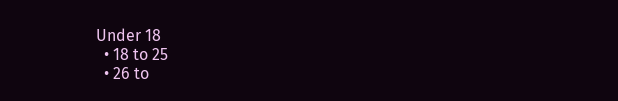Under 18
  • 18 to 25
  • 26 to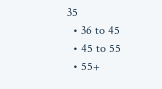35
  • 36 to 45
  • 45 to 55
  • 55+